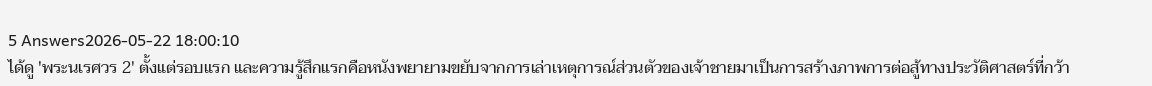5 Answers2026-05-22 18:00:10
ได้ดู 'พระนเรศวร 2' ตั้งแต่รอบแรก และความรู้สึกแรกคือหนังพยายามขยับจากการเล่าเหตุการณ์ส่วนตัวของเจ้าชายมาเป็นการสร้างภาพการต่อสู้ทางประวัติศาสตร์ที่กว้า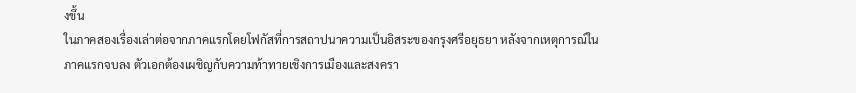งขึ้น
ในภาคสองเรื่องเล่าต่อจากภาคแรกโดยโฟกัสที่การสถาปนาความเป็นอิสระของกรุงศรีอยุธยา หลังจากเหตุการณ์ในภาคแรกจบลง ตัวเอกต้องเผชิญกับความท้าทายเชิงการเมืองและสงครา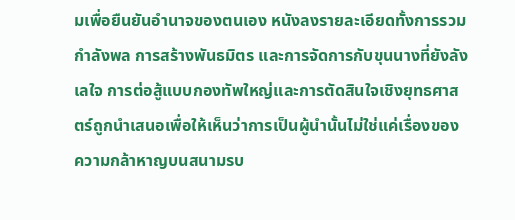มเพื่อยืนยันอำนาจของตนเอง หนังลงรายละเอียดทั้งการรวมกำลังพล การสร้างพันธมิตร และการจัดการกับขุนนางที่ยังลังเลใจ การต่อสู้แบบกองทัพใหญ่และการตัดสินใจเชิงยุทธศาสตร์ถูกนำเสนอเพื่อให้เห็นว่าการเป็นผู้นำนั้นไม่ใช่แค่เรื่องของความกล้าหาญบนสนามรบ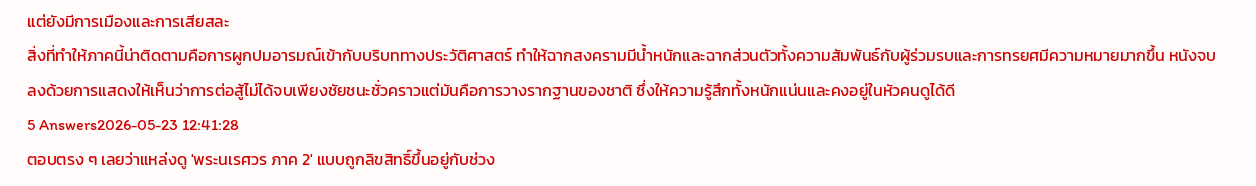แต่ยังมีการเมืองและการเสียสละ
สิ่งที่ทำให้ภาคนี้น่าติดตามคือการผูกปมอารมณ์เข้ากับบริบททางประวัติศาสตร์ ทำให้ฉากสงครามมีน้ำหนักและฉากส่วนตัวทั้งความสัมพันธ์กับผู้ร่วมรบและการทรยศมีความหมายมากขึ้น หนังจบลงด้วยการแสดงให้เห็นว่าการต่อสู้ไม่ได้จบเพียงชัยชนะชั่วคราวแต่มันคือการวางรากฐานของชาติ ซึ่งให้ความรู้สึกทั้งหนักแน่นและคงอยู่ในหัวคนดูได้ดี
5 Answers2026-05-23 12:41:28
ตอบตรง ๆ เลยว่าแหล่งดู 'พระนเรศวร ภาค 2' แบบถูกลิขสิทธิ์ขึ้นอยู่กับช่วง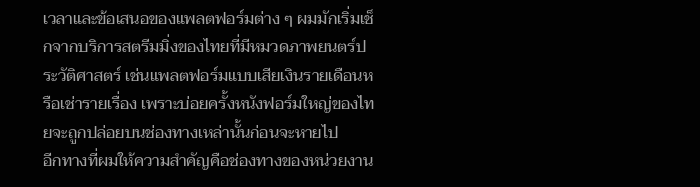เวลาและข้อเสนอของแพลตฟอร์มต่าง ๆ ผมมักเริ่มเช็กจากบริการสตรีมมิ่งของไทยที่มีหมวดภาพยนตร์ประวัติศาสตร์ เช่นแพลตฟอร์มแบบเสียเงินรายเดือนหรือเช่ารายเรื่อง เพราะบ่อยครั้งหนังฟอร์มใหญ่ของไทยจะถูกปล่อยบนช่องทางเหล่านั้นก่อนจะหายไป
อีกทางที่ผมให้ความสำคัญคือช่องทางของหน่วยงาน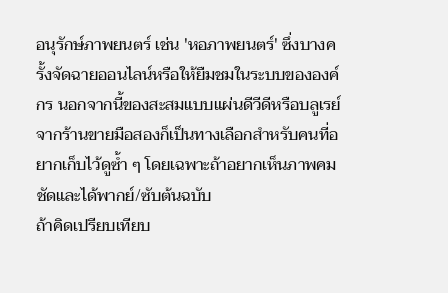อนุรักษ์ภาพยนตร์ เช่น 'หอภาพยนตร์' ซึ่งบางครั้งจัดฉายออนไลน์หรือให้ยืมชมในระบบขององค์กร นอกจากนี้ของสะสมแบบแผ่นดีวีดีหรือบลูเรย์จากร้านขายมือสองก็เป็นทางเลือกสำหรับคนที่อยากเก็บไว้ดูซ้ำ ๆ โดยเฉพาะถ้าอยากเห็นภาพคมชัดและได้พากย์/ซับต้นฉบับ
ถ้าคิดเปรียบเทียบ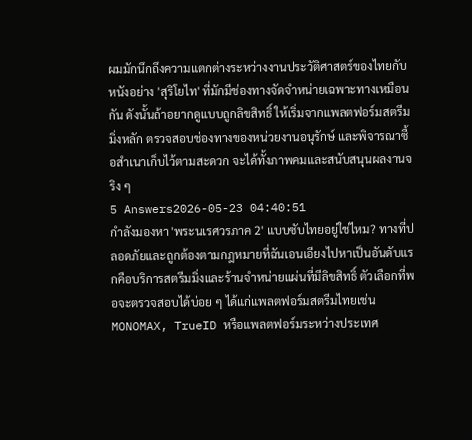ผมมักนึกถึงความแตกต่างระหว่างงานประวัติศาสตร์ของไทยกับหนังอย่าง 'สุริโยไท' ที่มักมีช่องทางจัดจำหน่ายเฉพาะทางเหมือนกัน ดังนั้นถ้าอยากดูแบบถูกลิขสิทธิ์ ให้เริ่มจากแพลตฟอร์มสตรีมมิ่งหลัก ตรวจสอบช่องทางของหน่วยงานอนุรักษ์ และพิจารณาซื้อสำเนาเก็บไว้ตามสะดวก จะได้ทั้งภาพคมและสนับสนุนผลงานจริง ๆ
5 Answers2026-05-23 04:40:51
กำลังมองหา 'พระนเรศวรภาค 2' แบบซับไทยอยู่ใช่ไหม? ทางที่ปลอดภัยและถูกต้องตามกฎหมายที่ฉันเอนเอียงไปหาเป็นอันดับแรกคือบริการสตรีมมิ่งและร้านจำหน่ายแผ่นที่มีลิขสิทธิ์ ตัวเลือกที่พอจะตรวจสอบได้บ่อย ๆ ได้แก่แพลตฟอร์มสตรีมไทยเช่น MONOMAX, TrueID หรือแพลตฟอร์มระหว่างประเทศ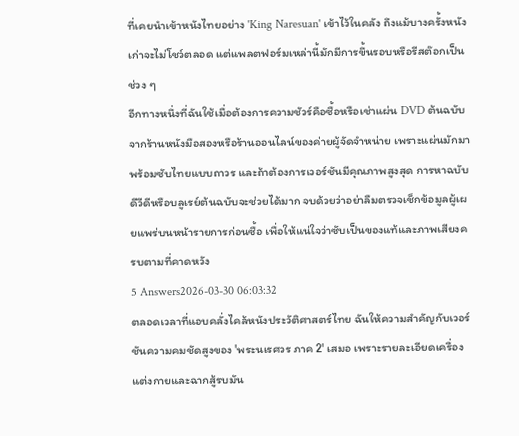ที่เคยนำเข้าหนังไทยอย่าง 'King Naresuan' เข้าไว้ในคลัง ถึงแม้บางครั้งหนังเก่าจะไม่โชว์ตลอด แต่แพลตฟอร์มเหล่านี้มักมีการขึ้นรอบหรือรีสต๊อกเป็นช่วง ๆ
อีกทางหนึ่งที่ฉันใช้เมื่อต้องการความชัวร์คือซื้อหรือเช่าแผ่น DVD ต้นฉบับจากร้านหนังมือสองหรือร้านออนไลน์ของค่ายผู้จัดจำหน่าย เพราะแผ่นมักมาพร้อมซับไทยแบบถาวร และถ้าต้องการเวอร์ชันมีคุณภาพสูงสุด การหาฉบับดีวีดีหรือบลูเรย์ต้นฉบับจะช่วยได้มาก จบด้วยว่าอย่าลืมตรวจเช็กข้อมูลผู้เผยแพร่บนหน้ารายการก่อนซื้อ เพื่อให้แน่ใจว่าซับเป็นของแท้และภาพเสียงครบตามที่คาดหวัง
5 Answers2026-03-30 06:03:32
ตลอดเวลาที่แอบคลั่งไคล้หนังประวัติศาสตร์ไทย ฉันให้ความสำคัญกับเวอร์ชันความคมชัดสูงของ 'พระนเรศวร ภาค 2' เสมอ เพราะรายละเอียดเครื่องแต่งกายและฉากสู้รบมัน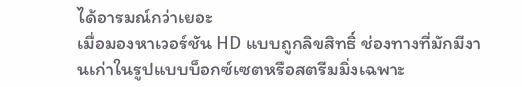ได้อารมณ์กว่าเยอะ
เมื่อมองหาเวอร์ชัน HD แบบถูกลิขสิทธิ์ ช่องทางที่มักมีงานเก่าในรูปแบบบ็อกซ์เซตหรือสตรีมมิ่งเฉพาะ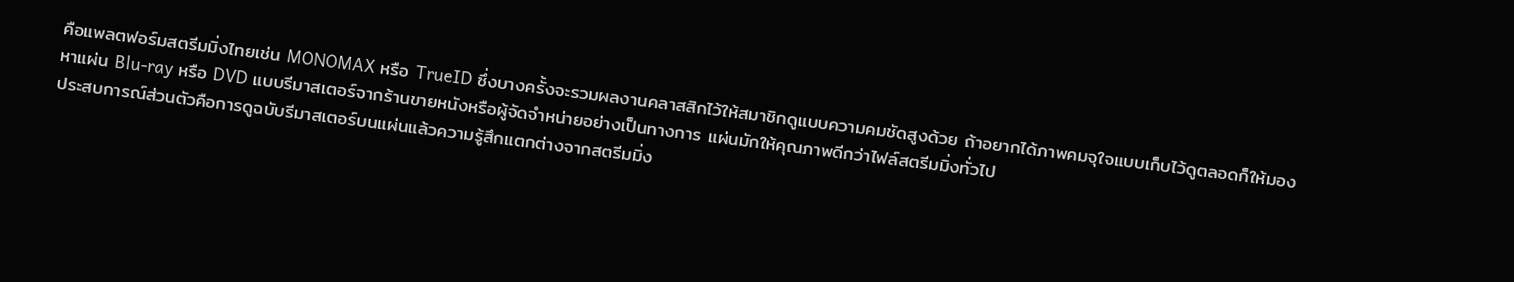คือแพลตฟอร์มสตรีมมิ่งไทยเช่น MONOMAX หรือ TrueID ซึ่งบางครั้งจะรวมผลงานคลาสสิกไว้ให้สมาชิกดูแบบความคมชัดสูงด้วย ถ้าอยากได้ภาพคมจุใจแบบเก็บไว้ดูตลอดก็ให้มองหาแผ่น Blu-ray หรือ DVD แบบรีมาสเตอร์จากร้านขายหนังหรือผู้จัดจำหน่ายอย่างเป็นทางการ แผ่นมักให้คุณภาพดีกว่าไฟล์สตรีมมิ่งทั่วไป
ประสบการณ์ส่วนตัวคือการดูฉบับรีมาสเตอร์บนแผ่นแล้วความรู้สึกแตกต่างจากสตรีมมิ่ง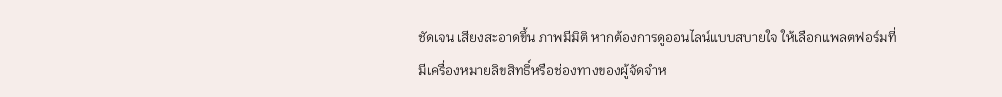ชัดเจน เสียงสะอาดขึ้น ภาพมีมิติ หากต้องการดูออนไลน์แบบสบายใจ ให้เลือกแพลตฟอร์มที่มีเครื่องหมายลิขสิทธิ์หรือช่องทางของผู้จัดจำห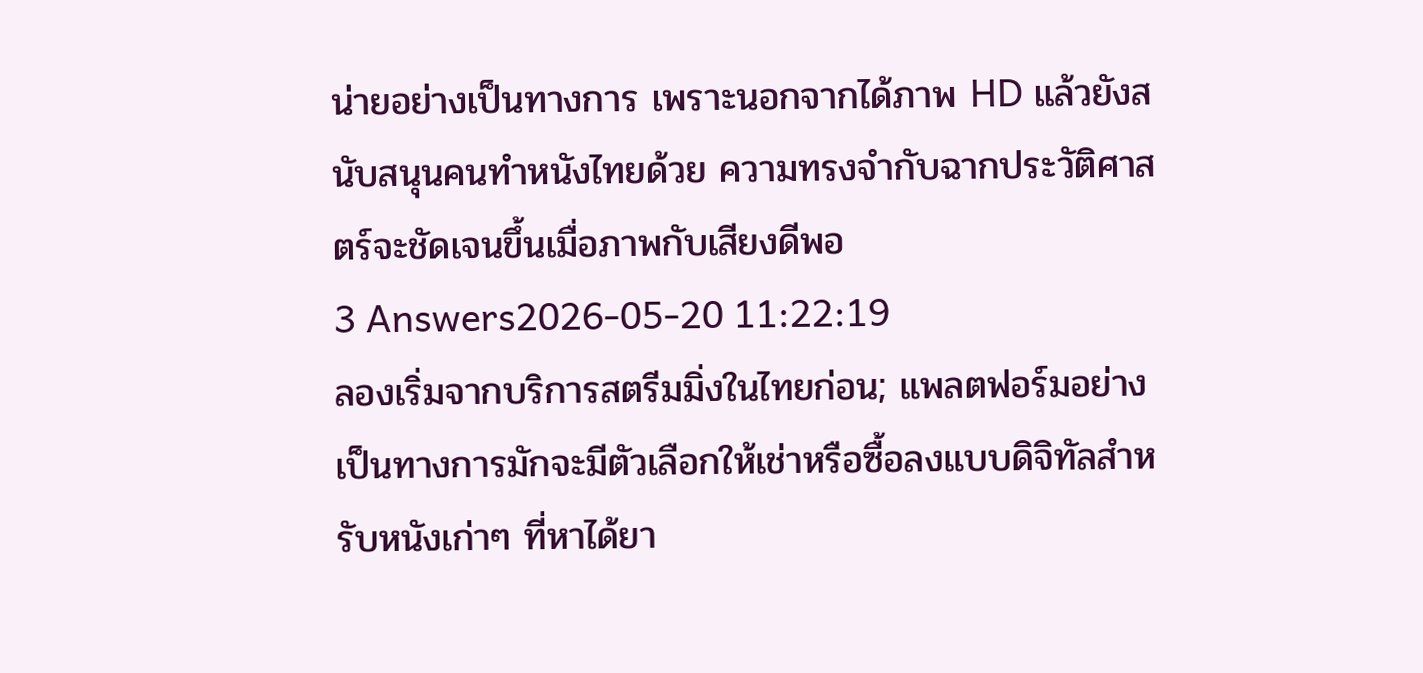น่ายอย่างเป็นทางการ เพราะนอกจากได้ภาพ HD แล้วยังสนับสนุนคนทำหนังไทยด้วย ความทรงจำกับฉากประวัติศาสตร์จะชัดเจนขึ้นเมื่อภาพกับเสียงดีพอ
3 Answers2026-05-20 11:22:19
ลองเริ่มจากบริการสตรีมมิ่งในไทยก่อน; แพลตฟอร์มอย่างเป็นทางการมักจะมีตัวเลือกให้เช่าหรือซื้อลงแบบดิจิทัลสำหรับหนังเก่าๆ ที่หาได้ยา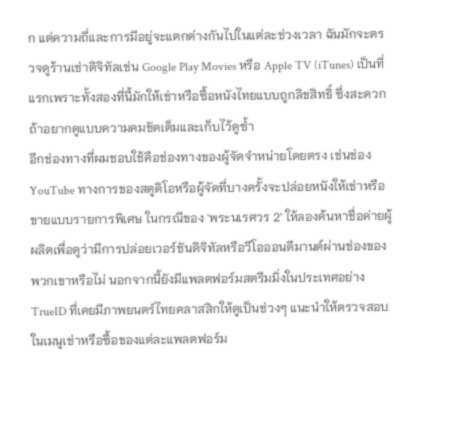ก แต่ความถี่และการมีอยู่จะแตกต่างกันไปในแต่ละช่วงเวลา ฉันมักจะตรวจดูร้านเช่าดิจิทัลเช่น Google Play Movies หรือ Apple TV (iTunes) เป็นที่แรกเพราะทั้งสองที่นี้มักให้เช่าหรือซื้อหนังไทยแบบถูกลิขสิทธิ์ ซึ่งสะดวกถ้าอยากดูแบบความคมชัดเต็มและเก็บไว้ดูซ้ำ
อีกช่องทางที่ผมชอบใช้คือช่องทางของผู้จัดจำหน่ายโดยตรง เช่นช่อง YouTube ทางการของสตูดิโอหรือผู้จัดที่บางครั้งจะปล่อยหนังให้เช่าหรือขายแบบรายการพิเศษ ในกรณีของ 'พระนเรศวร 2' ให้ลองค้นหาชื่อค่ายผู้ผลิตเพื่อดูว่ามีการปล่อยเวอร์ชันดิจิทัลหรือวีโอออนดีมานด์ผ่านช่องของพวกเขาหรือไม่ นอกจากนี้ยังมีแพลตฟอร์มสตรีมมิ่งในประเทศอย่าง TrueID ที่เคยมีภาพยนตร์ไทยคลาสสิกให้ดูเป็นช่วงๆ แนะนำให้ตรวจสอบในเมนูเช่าหรือซื้อของแต่ละแพลตฟอร์ม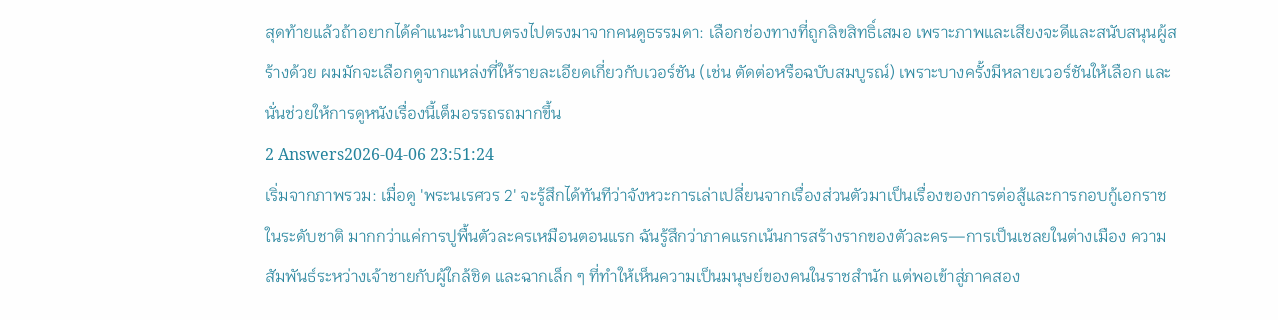สุดท้ายแล้วถ้าอยากได้คำแนะนำแบบตรงไปตรงมาจากคนดูธรรมดา: เลือกช่องทางที่ถูกลิขสิทธิ์เสมอ เพราะภาพและเสียงจะดีและสนับสนุนผู้สร้างด้วย ผมมักจะเลือกดูจากแหล่งที่ให้รายละเอียดเกี่ยวกับเวอร์ชัน (เช่น ตัดต่อหรือฉบับสมบูรณ์) เพราะบางครั้งมีหลายเวอร์ชันให้เลือก และนั่นช่วยให้การดูหนังเรื่องนี้เต็มอรรถรถมากขึ้น
2 Answers2026-04-06 23:51:24
เริ่มจากภาพรวม: เมื่อดู 'พระนเรศวร 2' จะรู้สึกได้ทันทีว่าจังหวะการเล่าเปลี่ยนจากเรื่องส่วนตัวมาเป็นเรื่องของการต่อสู้และการกอบกู้เอกราชในระดับชาติ มากกว่าแค่การปูพื้นตัวละครเหมือนตอนแรก ฉันรู้สึกว่าภาคแรกเน้นการสร้างรากของตัวละคร—การเป็นเชลยในต่างเมือง ความสัมพันธ์ระหว่างเจ้าชายกับผู้ใกล้ชิด และฉากเล็ก ๆ ที่ทำให้เห็นความเป็นมนุษย์ของคนในราชสำนัก แต่พอเข้าสู่ภาคสอง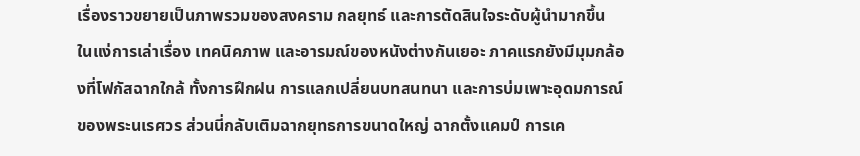เรื่องราวขยายเป็นภาพรวมของสงคราม กลยุทธ์ และการตัดสินใจระดับผู้นำมากขึ้น
ในแง่การเล่าเรื่อง เทคนิคภาพ และอารมณ์ของหนังต่างกันเยอะ ภาคแรกยังมีมุมกล้องที่โฟกัสฉากใกล้ ทั้งการฝึกฝน การแลกเปลี่ยนบทสนทนา และการบ่มเพาะอุดมการณ์ของพระนเรศวร ส่วนนี่กลับเติมฉากยุทธการขนาดใหญ่ ฉากตั้งแคมป์ การเค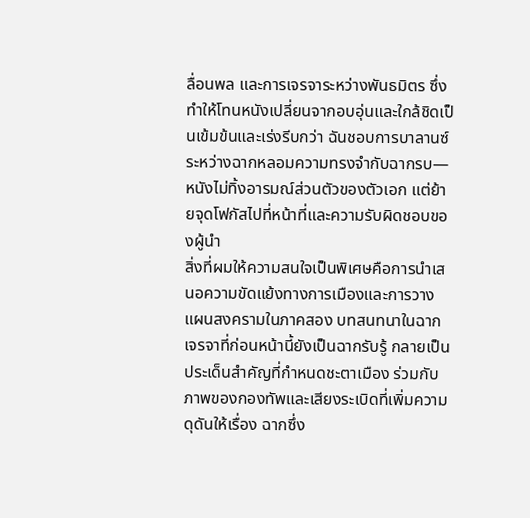ลื่อนพล และการเจรจาระหว่างพันธมิตร ซึ่งทำให้โทนหนังเปลี่ยนจากอบอุ่นและใกล้ชิดเป็นเข้มข้นและเร่งรีบกว่า ฉันชอบการบาลานซ์ระหว่างฉากหลอมความทรงจำกับฉากรบ—หนังไม่ทิ้งอารมณ์ส่วนตัวของตัวเอก แต่ย้ายจุดโฟกัสไปที่หน้าที่และความรับผิดชอบของผู้นำ
สิ่งที่ผมให้ความสนใจเป็นพิเศษคือการนำเสนอความขัดแย้งทางการเมืองและการวางแผนสงครามในภาคสอง บทสนทนาในฉากเจรจาที่ก่อนหน้านี้ยังเป็นฉากรับรู้ กลายเป็นประเด็นสำคัญที่กำหนดชะตาเมือง ร่วมกับภาพของกองทัพและเสียงระเบิดที่เพิ่มความดุดันให้เรื่อง ฉากซึ่ง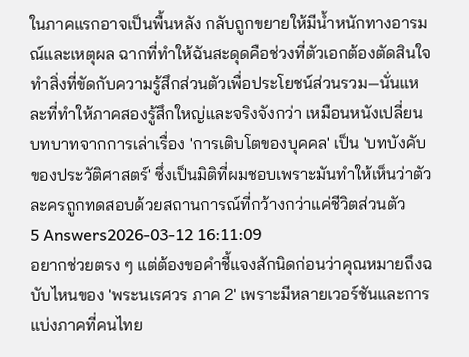ในภาคแรกอาจเป็นพื้นหลัง กลับถูกขยายให้มีน้ำหนักทางอารมณ์และเหตุผล ฉากที่ทำให้ฉันสะดุดคือช่วงที่ตัวเอกต้องตัดสินใจทำสิ่งที่ขัดกับความรู้สึกส่วนตัวเพื่อประโยชน์ส่วนรวม—นั่นแหละที่ทำให้ภาคสองรู้สึกใหญ่และจริงจังกว่า เหมือนหนังเปลี่ยนบทบาทจากการเล่าเรื่อง 'การเติบโตของบุคคล' เป็น 'บทบังคับของประวัติศาสตร์' ซึ่งเป็นมิติที่ผมชอบเพราะมันทำให้เห็นว่าตัวละครถูกทดสอบด้วยสถานการณ์ที่กว้างกว่าแค่ชีวิตส่วนตัว
5 Answers2026-03-12 16:11:09
อยากช่วยตรง ๆ แต่ต้องขอคำชี้แจงสักนิดก่อนว่าคุณหมายถึงฉบับไหนของ 'พระนเรศวร ภาค 2' เพราะมีหลายเวอร์ชันและการแบ่งภาคที่คนไทย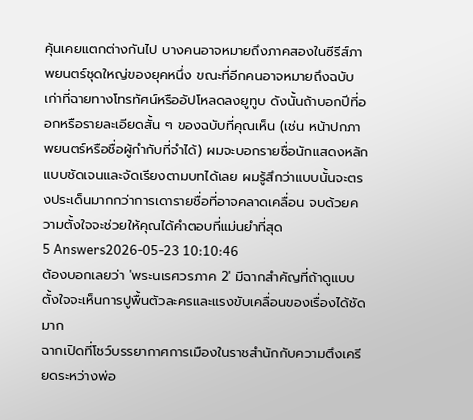คุ้นเคยแตกต่างกันไป บางคนอาจหมายถึงภาคสองในซีรีส์ภาพยนตร์ชุดใหญ่ของยุคหนึ่ง ขณะที่อีกคนอาจหมายถึงฉบับเก่าที่ฉายทางโทรทัศน์หรืออัปโหลดลงยูทูบ ดังนั้นถ้าบอกปีที่ออกหรือรายละเอียดสั้น ๆ ของฉบับที่คุณเห็น (เช่น หน้าปกภาพยนตร์หรือชื่อผู้กำกับที่จำได้) ผมจะบอกรายชื่อนักแสดงหลักแบบชัดเจนและจัดเรียงตามบทได้เลย ผมรู้สึกว่าแบบนั้นจะตรงประเด็นมากกว่าการเดารายชื่อที่อาจคลาดเคลื่อน จบด้วยความตั้งใจจะช่วยให้คุณได้คำตอบที่แม่นยำที่สุด
5 Answers2026-05-23 10:10:46
ต้องบอกเลยว่า 'พระนเรศวรภาค 2' มีฉากสำคัญที่ถ้าดูแบบตั้งใจจะเห็นการปูพื้นตัวละครและแรงขับเคลื่อนของเรื่องได้ชัดมาก
ฉากเปิดที่โชว์บรรยากาศการเมืองในราชสำนักกับความตึงเครียดระหว่างพ่อ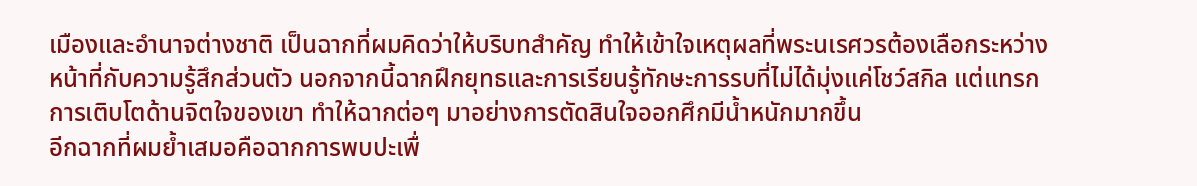เมืองและอำนาจต่างชาติ เป็นฉากที่ผมคิดว่าให้บริบทสำคัญ ทำให้เข้าใจเหตุผลที่พระนเรศวรต้องเลือกระหว่างหน้าที่กับความรู้สึกส่วนตัว นอกจากนี้ฉากฝึกยุทธและการเรียนรู้ทักษะการรบที่ไม่ได้มุ่งแค่โชว์สกิล แต่แทรกการเติบโตด้านจิตใจของเขา ทำให้ฉากต่อๆ มาอย่างการตัดสินใจออกศึกมีน้ำหนักมากขึ้น
อีกฉากที่ผมย้ำเสมอคือฉากการพบปะเพื่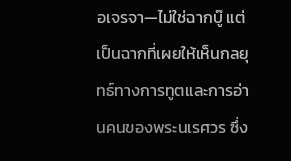อเจรจา—ไม่ใช่ฉากบู๊ แต่เป็นฉากที่เผยให้เห็นกลยุทธ์ทางการทูตและการอ่านคนของพระนเรศวร ซึ่ง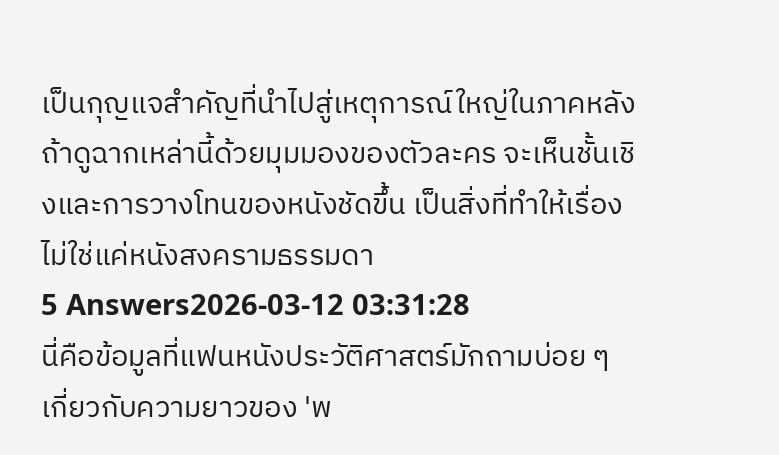เป็นกุญแจสำคัญที่นำไปสู่เหตุการณ์ใหญ่ในภาคหลัง ถ้าดูฉากเหล่านี้ด้วยมุมมองของตัวละคร จะเห็นชั้นเชิงและการวางโทนของหนังชัดขึ้น เป็นสิ่งที่ทำให้เรื่องไม่ใช่แค่หนังสงครามธรรมดา
5 Answers2026-03-12 03:31:28
นี่คือข้อมูลที่แฟนหนังประวัติศาสตร์มักถามบ่อย ๆ เกี่ยวกับความยาวของ 'พ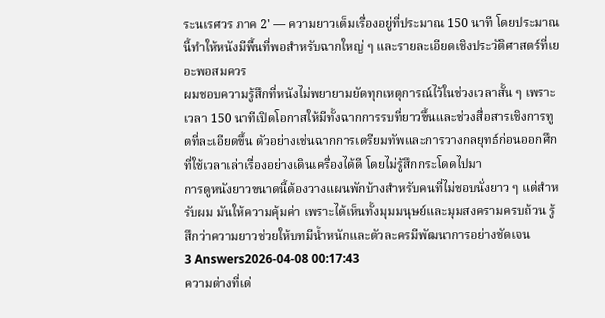ระนเรศวร ภาค 2' — ความยาวเต็มเรื่องอยู่ที่ประมาณ 150 นาที โดยประมาณนี้ทำให้หนังมีพื้นที่พอสำหรับฉากใหญ่ ๆ และรายละเอียดเชิงประวัติศาสตร์ที่เยอะพอสมควร
ผมชอบความรู้สึกที่หนังไม่พยายามยัดทุกเหตุการณ์ไว้ในช่วงเวลาสั้น ๆ เพราะเวลา 150 นาทีเปิดโอกาสให้มีทั้งฉากการรบที่ยาวขึ้นและช่วงสื่อสารเชิงการทูตที่ละเอียดขึ้น ตัวอย่างเช่นฉากการเตรียมทัพและการวางกลยุทธ์ก่อนออกศึกที่ใช้เวลาเล่าเรื่องอย่างเดินเครื่องได้ดี โดยไม่รู้สึกกระโดดไปมา
การดูหนังยาวขนาดนี้ต้องวางแผนพักบ้างสำหรับคนที่ไม่ชอบนั่งยาว ๆ แต่สำหรับผม มันให้ความคุ้มค่า เพราะได้เห็นทั้งมุมมนุษย์และมุมสงครามครบถ้วน รู้สึกว่าความยาวช่วยให้บทมีน้ำหนักและตัวละครมีพัฒนาการอย่างชัดเจน
3 Answers2026-04-08 00:17:43
ความต่างที่เด่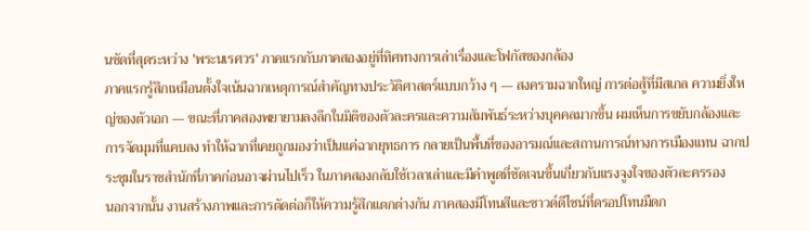นชัดที่สุดระหว่าง 'พระนเรศวร' ภาคแรกกับภาคสองอยู่ที่ทิศทางการเล่าเรื่องและโฟกัสของกล้อง
ภาคแรกรู้สึกเหมือนตั้งใจเน้นฉากเหตุการณ์สำคัญทางประวัติศาสตร์แบบกว้าง ๆ — สงครามฉากใหญ่ การต่อสู้ที่มีสเกล ความยิ่งใหญ่ของตัวเอก — ขณะที่ภาคสองพยายามลงลึกในมิติของตัวละครและความสัมพันธ์ระหว่างบุคคลมากขึ้น ผมเห็นการขยับกล้องและการจัดมุมที่แคบลง ทำให้ฉากที่เคยถูกมองว่าเป็นแค่ฉากยุทธการ กลายเป็นพื้นที่ของอารมณ์และสถานการณ์ทางการเมืองแทน ฉากประชุมในราชสำนักที่ภาคก่อนอาจผ่านไปเร็ว ในภาคสองกลับใช้เวลาเล่าและมีคำพูดที่ชัดเจนขึ้นเกี่ยวกับแรงจูงใจของตัวละครรอง
นอกจากนั้น งานสร้างภาพและการตัดต่อก็ให้ความรู้สึกแตกต่างกัน ภาคสองมีโทนสีและซาวด์ดีไซน์ที่ดรอปโทนมืดก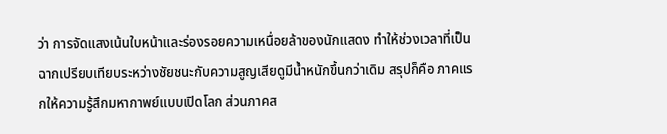ว่า การจัดแสงเน้นใบหน้าและร่องรอยความเหนื่อยล้าของนักแสดง ทำให้ช่วงเวลาที่เป็นฉากเปรียบเทียบระหว่างชัยชนะกับความสูญเสียดูมีน้ำหนักขึ้นกว่าเดิม สรุปก็คือ ภาคแรกให้ความรู้สึกมหากาพย์แบบเปิดโลก ส่วนภาคส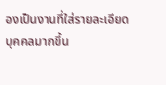องเป็นงานที่ใส่รายละเอียดบุคคลมากขึ้น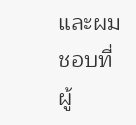และผมชอบที่ผู้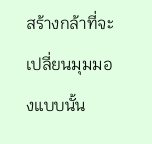สร้างกล้าที่จะเปลี่ยนมุมมองแบบนั้น